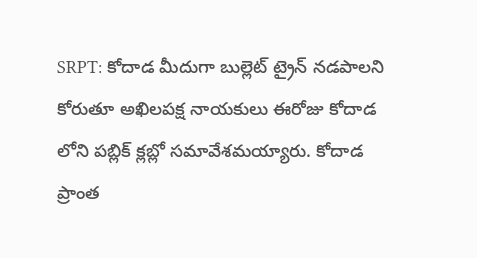SRPT: కోదాడ మీదుగా బుల్లెట్ ట్రైన్ నడపాలని కోరుతూ అఖిలపక్ష నాయకులు ఈరోజు కోదాడ లోని పబ్లిక్ క్లబ్లో సమావేశమయ్యారు. కోదాడ ప్రాంత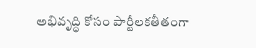అభివృద్ధి కోసం పార్టీలకతీతంగా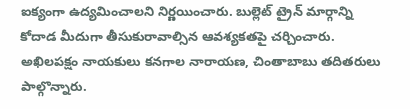ఐక్యంగా ఉద్యమించాలని నిర్ణయించారు. బుల్లెట్ ట్రైన్ మార్గాన్ని కోదాడ మీదుగా తీసుకురావాల్సిన ఆవశ్యకతపై చర్చించారు. అఖిలపక్షం నాయకులు కనగాల నారాయణ, చింతాబాబు తదితరులు పాల్గొన్నారు.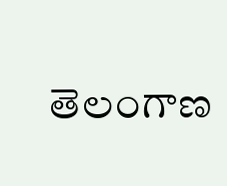తెలంగాణ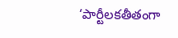‘పార్టీలకతీతంగా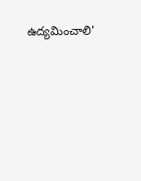ఉద్యమించాలి'